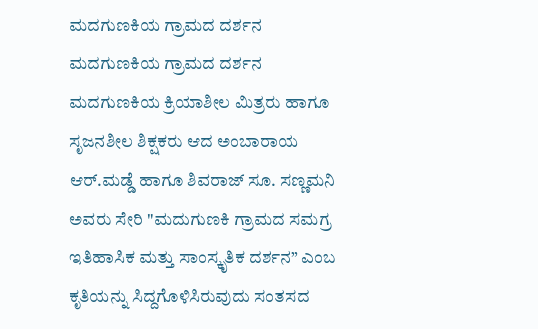ಮದಗುಣಕಿಯ ಗ್ರಾಮದ ದರ್ಶನ
ಮದಗುಣಕಿಯ ಗ್ರಾಮದ ದರ್ಶನ
ಮದಗುಣಕಿಯ ಕ್ರಿಯಾಶೀಲ ಮಿತ್ರರು ಹಾಗೂ ಸೃಜನಶೀಲ ಶಿಕ್ಷಕರು ಆದ ಅಂಬಾರಾಯ ಆರ್.ಮಡ್ಡೆ ಹಾಗೂ ಶಿವರಾಜ್ ಸೂ. ಸಣ್ಣಮನಿ ಅವರು ಸೇರಿ "ಮದುಗುಣಕಿ ಗ್ರಾಮದ ಸಮಗ್ರ ಇತಿಹಾಸಿಕ ಮತ್ತು ಸಾಂಸ್ಕೃತಿಕ ದರ್ಶನ” ಎಂಬ ಕೃತಿಯನ್ನು ಸಿದ್ದಗೊಳಿಸಿರುವುದು ಸಂತಸದ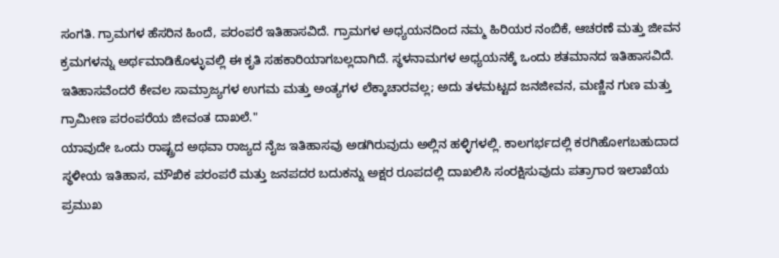ಸಂಗತಿ. ಗ್ರಾಮಗಳ ಹೆಸರಿನ ಹಿಂದೆ, ಪರಂಪರೆ ಇತಿಹಾಸವಿದೆ. ಗ್ರಾಮಗಳ ಅಧ್ಯಯನದಿಂದ ನಮ್ಮ ಹಿರಿಯರ ನಂಬಿಕೆ, ಆಚರಣೆ ಮತ್ತು ಜೀವನ ಕ್ರಮಗಳನ್ನು ಅರ್ಥಮಾಡಿಕೊಳ್ಳುವಲ್ಲಿ ಈ ಕೃತಿ ಸಹಕಾರಿಯಾಗಬಲ್ಲದಾಗಿದೆ. ಸ್ಥಳನಾಮಗಳ ಅಧ್ಯಯನಕ್ಕೆ ಒಂದು ಶತಮಾನದ ಇತಿಹಾಸವಿದೆ.
ಇತಿಹಾಸವೆಂದರೆ ಕೇವಲ ಸಾಮ್ರಾಜ್ಯಗಳ ಉಗಮ ಮತ್ತು ಅಂತ್ಯಗಳ ಲೆಕ್ಕಾಚಾರವಲ್ಲ; ಅದು ತಳಮಟ್ಟದ ಜನಜೀವನ, ಮಣ್ಣಿನ ಗುಣ ಮತ್ತು ಗ್ರಾಮೀಣ ಪರಂಪರೆಯ ಜೀವಂತ ದಾಖಲೆ."
ಯಾವುದೇ ಒಂದು ರಾಷ್ಟ್ರದ ಅಥವಾ ರಾಜ್ಯದ ನೈಜ ಇತಿಹಾಸವು ಅಡಗಿರುವುದು ಅಲ್ಲಿನ ಹಳ್ಳಿಗಳಲ್ಲಿ. ಕಾಲಗರ್ಭದಲ್ಲಿ ಕರಗಿಹೋಗಬಹುದಾದ ಸ್ಥಳೀಯ ಇತಿಹಾಸ, ಮೌಖಿಕ ಪರಂಪರೆ ಮತ್ತು ಜನಪದರ ಬದುಕನ್ನು ಅಕ್ಷರ ರೂಪದಲ್ಲಿ ದಾಖಲಿಸಿ ಸಂರಕ್ಷಿಸುವುದು ಪತ್ರಾಗಾರ ಇಲಾಖೆಯ ಪ್ರಮುಖ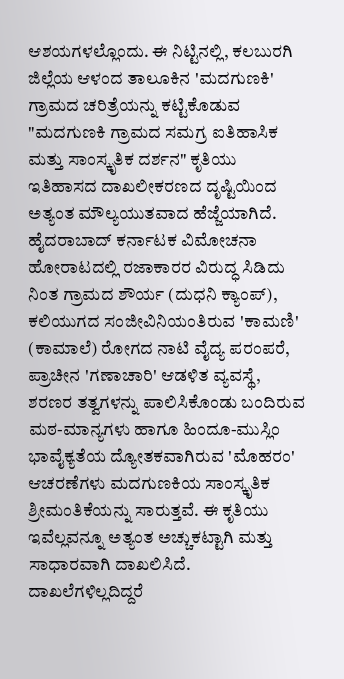ಆಶಯಗಳಲ್ಲೊಂದು. ಈ ನಿಟ್ಟಿನಲ್ಲಿ, ಕಲಬುರಗಿ ಜಿಲ್ಲೆಯ ಆಳಂದ ತಾಲೂಕಿನ 'ಮದಗುಣಕಿ' ಗ್ರಾಮದ ಚರಿತ್ರೆಯನ್ನು ಕಟ್ಟಿಕೊಡುವ "ಮದಗುಣಕಿ ಗ್ರಾಮದ ಸಮಗ್ರ ಐತಿಹಾಸಿಕ ಮತ್ತು ಸಾಂಸ್ಕೃತಿಕ ದರ್ಶನ" ಕೃತಿಯು ಇತಿಹಾಸದ ದಾಖಲೀಕರಣದ ದೃಷ್ಟಿಯಿಂದ ಅತ್ಯಂತ ಮೌಲ್ಯಯುತವಾದ ಹೆಜ್ಜೆಯಾಗಿದೆ.
ಹೈದರಾಬಾದ್ ಕರ್ನಾಟಕ ವಿಮೋಚನಾ ಹೋರಾಟದಲ್ಲಿ ರಜಾಕಾರರ ವಿರುದ್ಧ ಸಿಡಿದು ನಿಂತ ಗ್ರಾಮದ ಶೌರ್ಯ (ದುಧನಿ ಕ್ಯಾಂಪ್), ಕಲಿಯುಗದ ಸಂಜೀವಿನಿಯಂತಿರುವ 'ಕಾಮಣಿ' (ಕಾಮಾಲೆ) ರೋಗದ ನಾಟಿ ವೈದ್ಯ ಪರಂಪರೆ, ಪ್ರಾಚೀನ 'ಗಣಾಚಾರಿ' ಆಡಳಿತ ವ್ಯವಸ್ಥೆ, ಶರಣರ ತತ್ವಗಳನ್ನು ಪಾಲಿಸಿಕೊಂಡು ಬಂದಿರುವ ಮಠ-ಮಾನ್ಯಗಳು ಹಾಗೂ ಹಿಂದೂ-ಮುಸ್ಲಿಂ ಭಾವೈಕ್ಯತೆಯ ದ್ಯೋತಕವಾಗಿರುವ 'ಮೊಹರಂ' ಆಚರಣೆಗಳು ಮದಗುಣಕಿಯ ಸಾಂಸ್ಕೃತಿಕ ಶ್ರೀಮಂತಿಕೆಯನ್ನು ಸಾರುತ್ತವೆ. ಈ ಕೃತಿಯು ಇವೆಲ್ಲವನ್ನೂ ಅತ್ಯಂತ ಅಚ್ಚುಕಟ್ಟಾಗಿ ಮತ್ತು ಸಾಧಾರವಾಗಿ ದಾಖಲಿಸಿದೆ.
ದಾಖಲೆಗಳಿಲ್ಲದಿದ್ದರೆ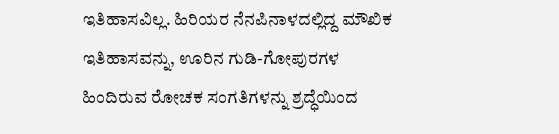ಇತಿಹಾಸವಿಲ್ಲ. ಹಿರಿಯರ ನೆನಪಿನಾಳದಲ್ಲಿದ್ದ ಮೌಖಿಕ ಇತಿಹಾಸವನ್ನು, ಊರಿನ ಗುಡಿ-ಗೋಪುರಗಳ ಹಿಂದಿರುವ ರೋಚಕ ಸಂಗತಿಗಳನ್ನು ಶ್ರದ್ಧೆಯಿಂದ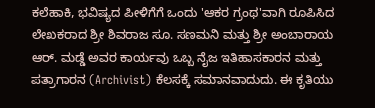ಕಲೆಹಾಕಿ, ಭವಿಷ್ಯದ ಪೀಳಿಗೆಗೆ ಒಂದು 'ಆಕರ ಗ್ರಂಥ'ವಾಗಿ ರೂಪಿಸಿದ ಲೇಖಕರಾದ ಶ್ರೀ ಶಿವರಾಜ ಸೂ. ಸಣಮನಿ ಮತ್ತು ಶ್ರೀ ಅಂಬಾರಾಯ ಆರ್. ಮಡ್ಡೆ ಅವರ ಕಾರ್ಯವು ಒಬ್ಬ ನೈಜ ಇತಿಹಾಸಕಾರನ ಮತ್ತು ಪತ್ರಾಗಾರನ (Archivist) ಕೆಲಸಕ್ಕೆ ಸಮಾನವಾದುದು. ಈ ಕೃತಿಯು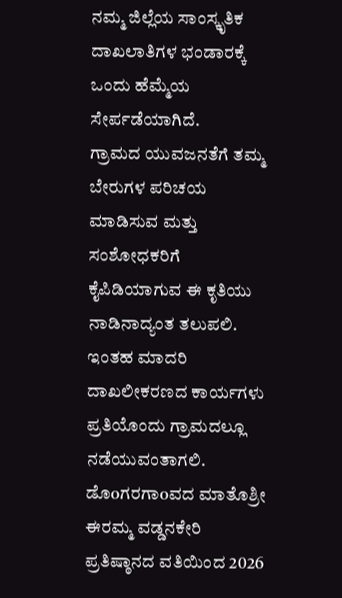ನಮ್ಮ ಜಿಲ್ಲೆಯ ಸಾಂಸ್ಕೃತಿಕ ದಾಖಲಾತಿಗಳ ಭಂಡಾರಕ್ಕೆ ಒಂದು ಹೆಮ್ಮೆಯ ಸೇರ್ಪಡೆಯಾಗಿದೆ.
ಗ್ರಾಮದ ಯುವಜನತೆಗೆ ತಮ್ಮ ಬೇರುಗಳ ಪರಿಚಯ ಮಾಡಿಸುವ ಮತ್ತು ಸಂಶೋಧಕರಿಗೆ ಕೈಪಿಡಿಯಾಗುವ ಈ ಕೃತಿಯು ನಾಡಿನಾದ್ಯಂತ ತಲುಪಲಿ. ಇಂತಹ ಮಾದರಿ ದಾಖಲೀಕರಣದ ಕಾರ್ಯಗಳು ಪ್ರತಿಯೊಂದು ಗ್ರಾಮದಲ್ಲೂ ನಡೆಯುವಂತಾಗಲಿ.
ಡೊoಗರಗಾoವದ ಮಾತೊಶ್ರೀ ಈರಮ್ಮ ವಡ್ಡನಕೇರಿ ಪ್ರತಿಷ್ಠಾನದ ವತಿಯಿಂದ 2026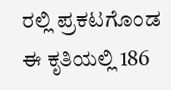ರಲ್ಲಿ ಪ್ರಕಟಗೊಂಡ ಈ ಕೃತಿಯಲ್ಲಿ 186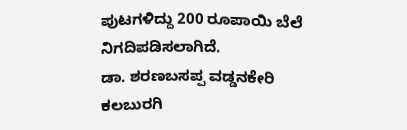ಪುಟಗಳಿದ್ದು 200 ರೂಪಾಯಿ ಬೆಲೆ ನಿಗದಿಪಡಿಸಲಾಗಿದೆ.
ಡಾ. ಶರಣಬಸಪ್ಪ ವಡ್ಡನಕೇರಿ ಕಲಬುರಗಿ